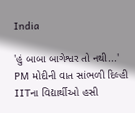India

'હું બાબા બાગેશ્વર તો નથી...' PM મોદીની વાત સાંભળી દિલ્હી IITના વિદ્યાર્થીઓ હસી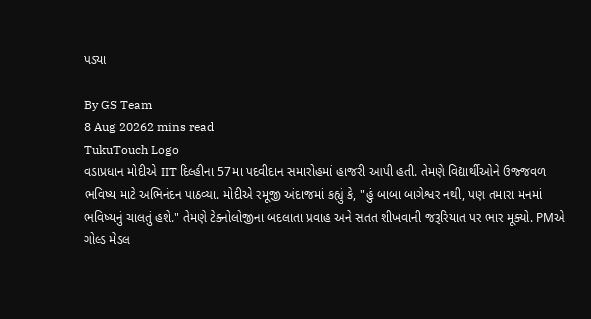પડ્યા

By GS Team
8 Aug 20262 mins read
TukuTouch Logo
વડાપ્રધાન મોદીએ IIT દિલ્હીના 57મા પદવીદાન સમારોહમાં હાજરી આપી હતી. તેમણે વિદ્યાર્થીઓને ઉજ્જવળ ભવિષ્ય માટે અભિનંદન પાઠવ્યા. મોદીએ રમૂજી અંદાજમાં કહ્યું કે, "હું બાબા બાગેશ્વર નથી, પણ તમારા મનમાં ભવિષ્યનું ચાલતું હશે." તેમણે ટેક્નોલોજીના બદલાતા પ્રવાહ અને સતત શીખવાની જરૂરિયાત પર ભાર મૂક્યો. PMએ ગોલ્ડ મેડલ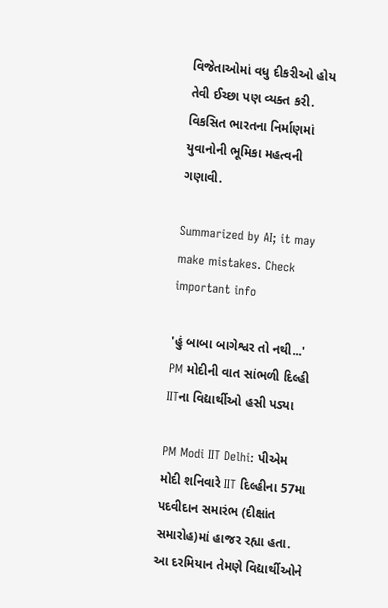વિજેતાઓમાં વધુ દીકરીઓ હોય તેવી ઈચ્છા પણ વ્યક્ત કરી. વિકસિત ભારતના નિર્માણમાં યુવાનોની ભૂમિકા મહત્વની ગણાવી.

Summarized by AI; it may make mistakes. Check important info

'હું બાબા બાગેશ્વર તો નથી...' PM મોદીની વાત સાંભળી દિલ્હી IITના વિદ્યાર્થીઓ હસી પડ્યા

PM Modi IIT Delhi: પીએમ મોદી શનિવારે IIT દિલ્હીના 57મા પદવીદાન સમારંભ (દીક્ષાંત સમારોહ)માં હાજર રહ્યા હતા. આ દરમિયાન તેમણે વિદ્યાર્થીઓને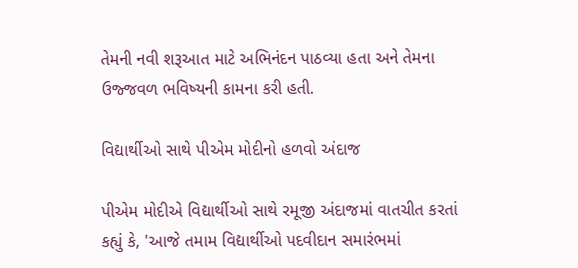તેમની નવી શરૂઆત માટે અભિનંદન પાઠવ્યા હતા અને તેમના ઉજ્જવળ ભવિષ્યની કામના કરી હતી.

વિદ્યાર્થીઓ સાથે પીએમ મોદીનો હળવો અંદાજ

પીએમ મોદીએ વિદ્યાર્થીઓ સાથે રમૂજી અંદાજમાં વાતચીત કરતાં કહ્યું કે, 'આજે તમામ વિદ્યાર્થીઓ પદવીદાન સમારંભમાં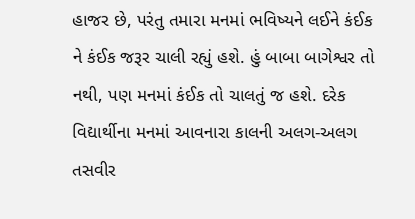હાજર છે, પરંતુ તમારા મનમાં ભવિષ્યને લઈને કંઈક ને કંઈક જરૂર ચાલી રહ્યું હશે. હું બાબા બાગેશ્વર તો નથી, પણ મનમાં કંઈક તો ચાલતું જ હશે. દરેક વિદ્યાર્થીના મનમાં આવનારા કાલની અલગ-અલગ તસવીર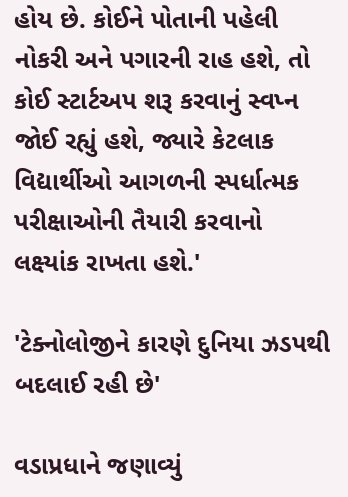હોય છે. કોઈને પોતાની પહેલી નોકરી અને પગારની રાહ હશે, તો કોઈ સ્ટાર્ટઅપ શરૂ કરવાનું સ્વપ્ન જોઈ રહ્યું હશે, જ્યારે કેટલાક વિદ્યાર્થીઓ આગળની સ્પર્ધાત્મક પરીક્ષાઓની તૈયારી કરવાનો લક્ષ્યાંક રાખતા હશે.'

'ટેક્નોલોજીને કારણે દુનિયા ઝડપથી બદલાઈ રહી છે'

વડાપ્રધાને જણાવ્યું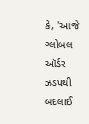કે, 'આજે ગ્લોબલ ઑર્ડર ઝડપથી બદલાઈ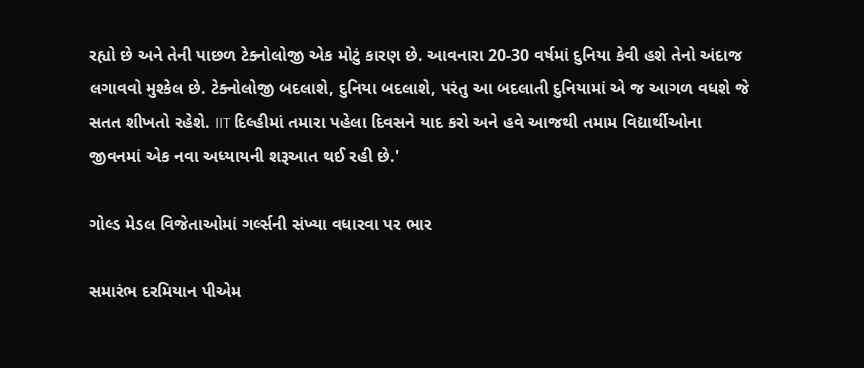રહ્યો છે અને તેની પાછળ ટેક્નોલોજી એક મોટું કારણ છે. આવનારા 20-30 વર્ષમાં દુનિયા કેવી હશે તેનો અંદાજ લગાવવો મુશ્કેલ છે. ટેક્નોલોજી બદલાશે, દુનિયા બદલાશે, પરંતુ આ બદલાતી દુનિયામાં એ જ આગળ વધશે જે સતત શીખતો રહેશે. IIT દિલ્હીમાં તમારા પહેલા દિવસને યાદ કરો અને હવે આજથી તમામ વિદ્યાર્થીઓના જીવનમાં એક નવા અધ્યાયની શરૂઆત થઈ રહી છે.'

ગોલ્ડ મેડલ વિજેતાઓમાં ગર્લ્સની સંખ્યા વધારવા પર ભાર

સમારંભ દરમિયાન પીએમ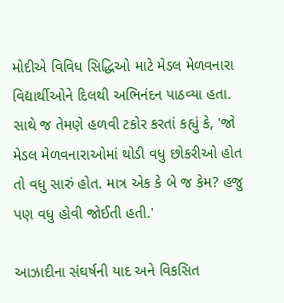મોદીએ વિવિધ સિદ્ધિઓ માટે મેડલ મેળવનારા વિદ્યાર્થીઓને દિલથી અભિનંદન પાઠવ્યા હતા. સાથે જ તેમણે હળવી ટકોર કરતાં કહ્યું કે, 'જો મેડલ મેળવનારાઓમાં થોડી વધુ છોકરીઓ હોત તો વધુ સારું હોત. માત્ર એક કે બે જ કેમ? હજુ પણ વધુ હોવી જોઈતી હતી.'

આઝાદીના સંઘર્ષની યાદ અને વિકસિત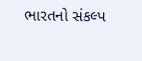ભારતનો સંકલ્પ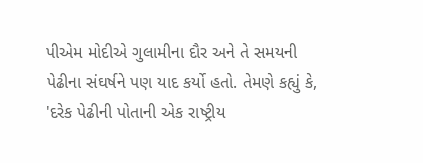પીએમ મોદીએ ગુલામીના દૌર અને તે સમયની પેઢીના સંઘર્ષને પણ યાદ કર્યો હતો. તેમણે કહ્યું કે, 'દરેક પેઢીની પોતાની એક રાષ્ટ્રીય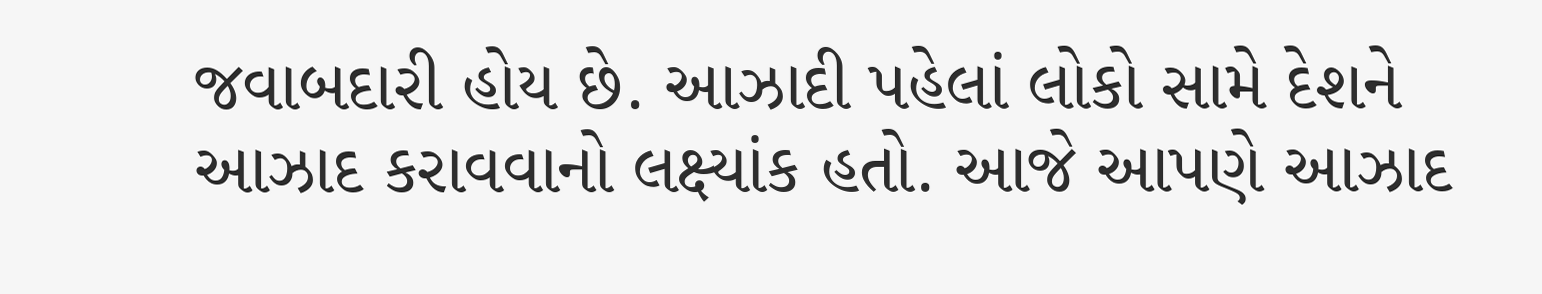જવાબદારી હોય છે. આઝાદી પહેલાં લોકો સામે દેશને આઝાદ કરાવવાનો લક્ષ્યાંક હતો. આજે આપણે આઝાદ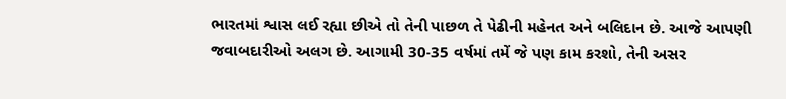ભારતમાં શ્વાસ લઈ રહ્યા છીએ તો તેની પાછળ તે પેઢીની મહેનત અને બલિદાન છે. આજે આપણી જવાબદારીઓ અલગ છે. આગામી 30-35 વર્ષમાં તમેં જે પણ કામ કરશો, તેની અસર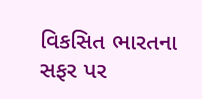વિકસિત ભારતના સફર પર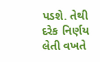પડશે. તેથી દરેક નિર્ણય લેતી વખતે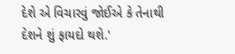દેશે એ વિચારવું જોઈએ કે તેનાથી દેશને શું ફાયદો થશે.'